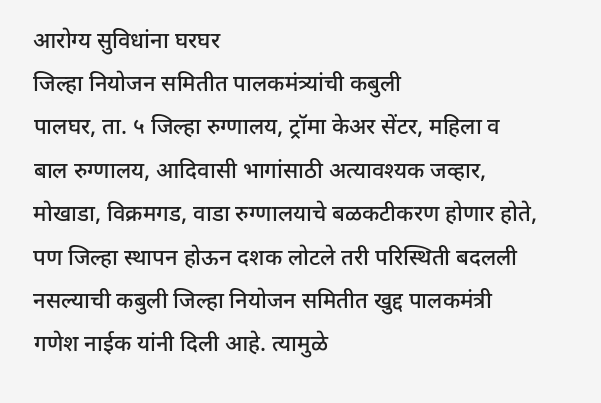आरोग्य सुविधांना घरघर
जिल्हा नियोजन समितीत पालकमंत्र्यांची कबुली
पालघर, ता. ५ जिल्हा रुग्णालय, ट्रॉमा केअर सेंटर, महिला व बाल रुग्णालय, आदिवासी भागांसाठी अत्यावश्यक जव्हार, मोखाडा, विक्रमगड, वाडा रुग्णालयाचे बळकटीकरण होणार होते, पण जिल्हा स्थापन होऊन दशक लोटले तरी परिस्थिती बदलली नसल्याची कबुली जिल्हा नियोजन समितीत खुद्द पालकमंत्री गणेश नाईक यांनी दिली आहे. त्यामुळे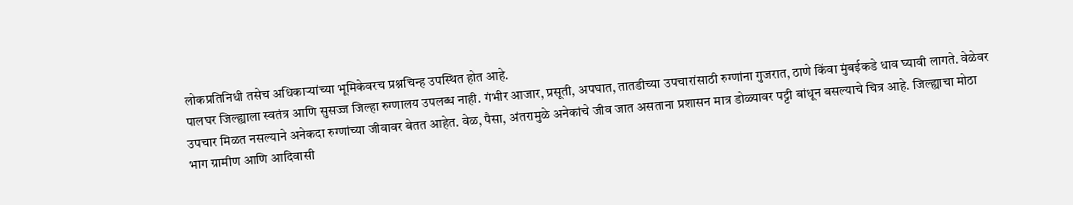लोकप्रतिनिधी तसेच अधिकाऱ्यांच्या भूमिकेवरच प्रश्नचिन्ह उपस्थित होत आहे.
पालघर जिल्ह्याला स्वतंत्र आणि सुसज्ज जिल्हा रुग्णालय उपलब्ध नाही. गंभीर आजार, प्रसूती, अपघात, तातडीच्या उपचारांसाठी रुग्णांना गुजरात, ठाणे किंवा मुंबईकडे धाव घ्यावी लागते. वेळेवर उपचार मिळत नसल्याने अनेकदा रुग्णांच्या जीवावर बेतत आहेत. वेळ, पैसा, अंतरामुळे अनेकांचे जीव जात असताना प्रशासन मात्र डोळ्यावर पट्टी बांधून बसल्याचे चित्र आहे. जिल्ह्याचा मोठा भाग ग्रामीण आणि आदिवासी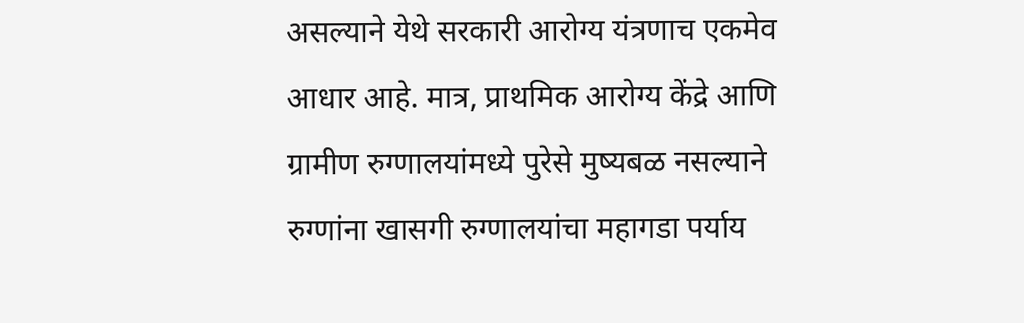असल्याने येथे सरकारी आरोग्य यंत्रणाच एकमेव आधार आहे. मात्र, प्राथमिक आरोग्य केंद्रे आणि ग्रामीण रुग्णालयांमध्ये पुरेसे मुष्यबळ नसल्याने रुग्णांना खासगी रुग्णालयांचा महागडा पर्याय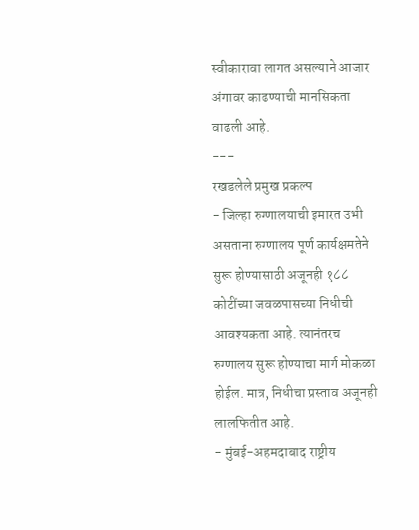स्वीकारावा लागत असल्याने आजार अंगावर काढण्याची मानसिकता वाढली आहे.
---
रखडलेले प्रमुख प्रकल्प
- जिल्हा रुग्णालयाची इमारत उभी असताना रुग्णालय पूर्ण कार्यक्षमतेने सुरू होण्यासाठी अजूनही १८८ कोटींच्या जवळपासच्या निधीची आवश्यकता आहे. त्यानंतरच रुग्णालय सुरू होण्याचा मार्ग मोकळा होईल. मात्र, निधीचा प्रस्ताव अजूनही लालफितीत आहे.
- मुंबई-अहमदाबाद राष्ट्रीय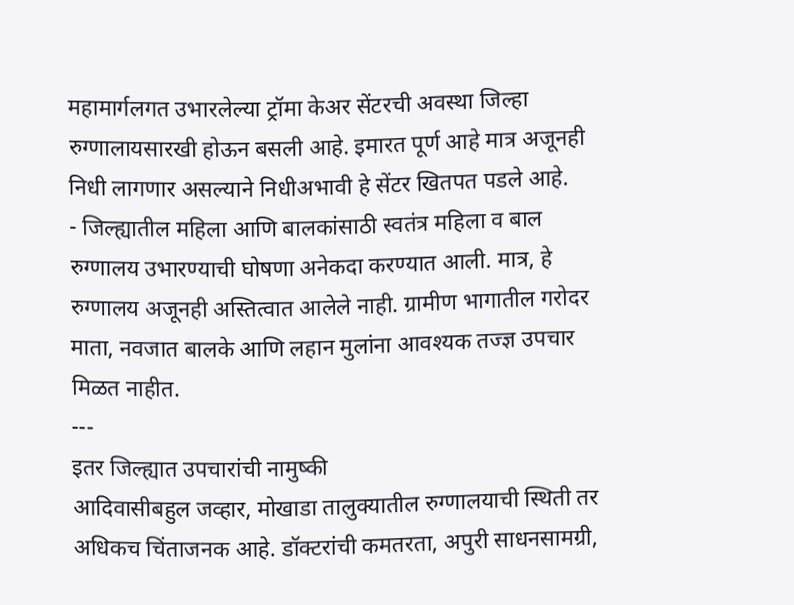महामार्गलगत उभारलेल्या ट्रॉमा केअर सेंटरची अवस्था जिल्हा रुग्णालायसारखी होऊन बसली आहे. इमारत पूर्ण आहे मात्र अजूनही निधी लागणार असल्याने निधीअभावी हे सेंटर खितपत पडले आहे.
- जिल्ह्यातील महिला आणि बालकांसाठी स्वतंत्र महिला व बाल रुग्णालय उभारण्याची घोषणा अनेकदा करण्यात आली. मात्र, हे रुग्णालय अजूनही अस्तित्वात आलेले नाही. ग्रामीण भागातील गरोदर माता, नवजात बालके आणि लहान मुलांना आवश्यक तज्ज्ञ उपचार मिळत नाहीत.
---
इतर जिल्ह्यात उपचारांची नामुष्की
आदिवासीबहुल जव्हार, मोखाडा तालुक्यातील रुग्णालयाची स्थिती तर अधिकच चिंताजनक आहे. डॉक्टरांची कमतरता, अपुरी साधनसामग्री,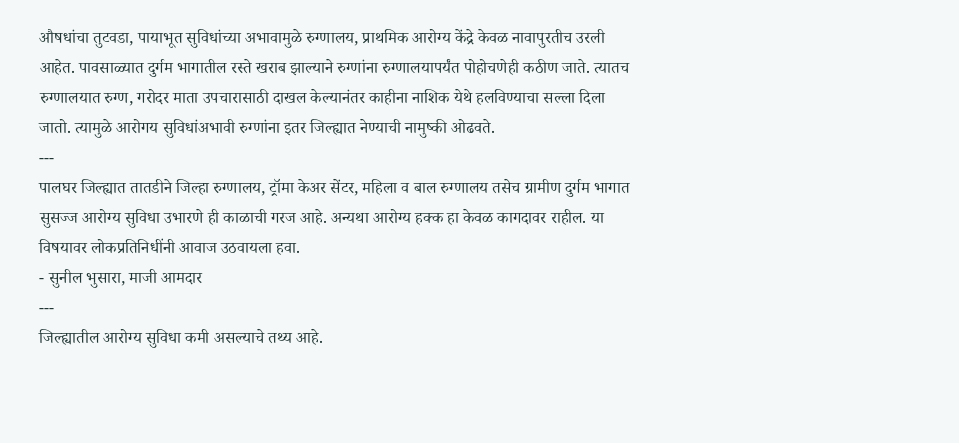औषधांचा तुटवडा, पायाभूत सुविधांच्या अभावामुळे रुग्णालय, प्राथमिक आरोग्य केंद्रे केवळ नावापुरतीच उरली आहेत. पावसाळ्यात दुर्गम भागातील रस्ते खराब झाल्याने रुग्णांना रुग्णालयापर्यंत पोहोचणेही कठीण जाते. त्यातच रुग्णालयात रुग्ण, गरोदर माता उपचारासाठी दाखल केल्यानंतर काहीना नाशिक येथे हलविण्याचा सल्ला दिला जातो. त्यामुळे आरोगय सुविधांअभावी रुग्णांना इतर जिल्ह्यात नेण्याची नामुष्की ओढवते.
---
पालघर जिल्ह्यात तातडीने जिल्हा रुग्णालय, ट्रॉमा केअर सेंटर, महिला व बाल रुग्णालय तसेच ग्रामीण दुर्गम भागात सुसज्ज आरोग्य सुविधा उभारणे ही काळाची गरज आहे. अन्यथा आरोग्य हक्क हा केवळ कागदावर राहील. या विषयावर लोकप्रतिनिधींनी आवाज उठवायला हवा.
- सुनील भुसारा, माजी आमदार
---
जिल्ह्यातील आरोग्य सुविधा कमी असल्याचे तथ्य आहे.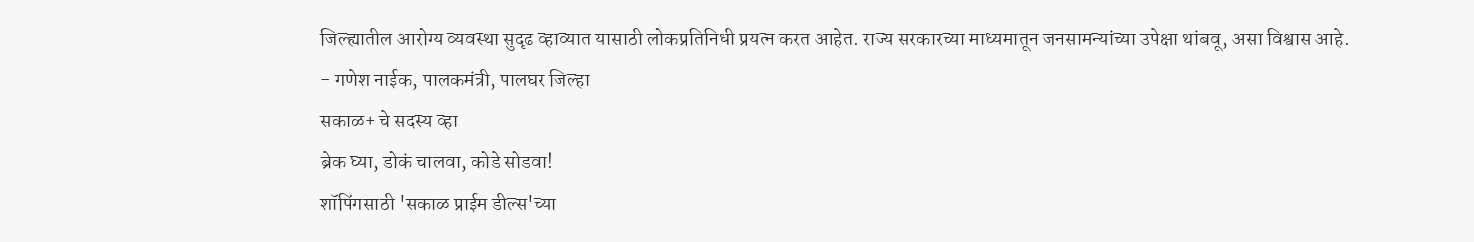जिल्ह्यातील आरोग्य व्यवस्था सुदृढ व्हाव्यात यासाठी लोकप्रतिनिधी प्रयत्न करत आहेत. राज्य सरकारच्या माध्यमातून जनसामन्यांच्या उपेक्षा थांबवू, असा विश्वास आहे.
- गणेश नाईक, पालकमंत्री, पालघर जिल्हा
सकाळ+ चे सदस्य व्हा
ब्रेक घ्या, डोकं चालवा, कोडे सोडवा!
शॉपिंगसाठी 'सकाळ प्राईम डील्स'च्या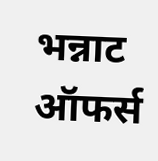भन्नाट ऑफर्स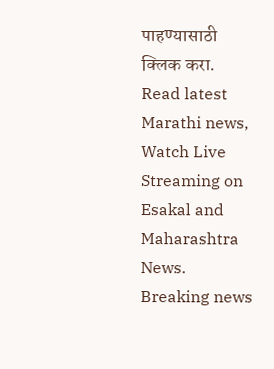पाहण्यासाठी क्लिक करा.
Read latest Marathi news, Watch Live Streaming on Esakal and Maharashtra News. Breaking news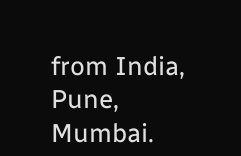from India, Pune, Mumbai.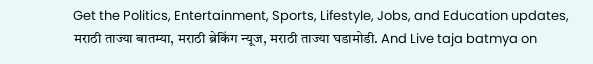Get the Politics, Entertainment, Sports, Lifestyle, Jobs, and Education updates, मराठी ताज्या बातम्या, मराठी ब्रेकिंग न्यूज, मराठी ताज्या घडामोडी. And Live taja batmya on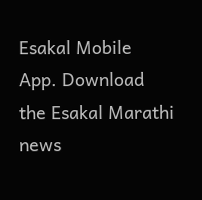Esakal Mobile App. Download the Esakal Marathi news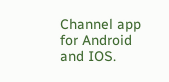Channel app for Android and IOS.